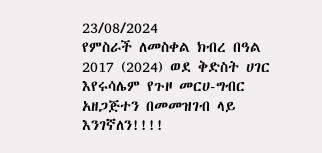23/08/2024
የምስራች ለመስቀል ክብረ በዓል 2017 (2024) ወደ ቅድስት ሀገር እየሩሳሌም የጉዞ መርሀ-ግብር አዘጋጅተን በመመዝገብ ላይ እንገኛለን!!!!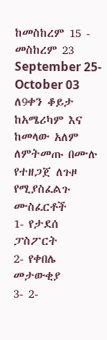ከመስከረም 15 - መስከረም 23
September 25- October 03
ለ9ቀን ቆይታ
ከአሜሪካም እና ከመላው አለም ለምትመጡ በሙሉ የተዘጋጀ ለጉዞ የሚያስፈልጉ ሙስፈርቶች
1- የታደሰ ፓስፖርት
2- የቀበሌ መታውቂያ
3- 2-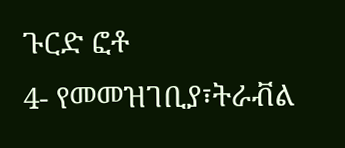ጉርድ ፎቶ
4- የመመዝገቢያ፣ትራቭል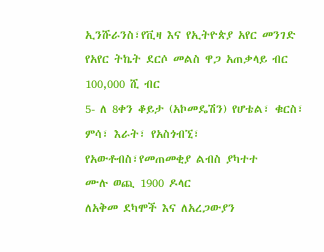ኢንሹራንስ፣የቪዛ እና የኢትዮጵያ አየር መንገድ የአየር ትኬት ደርሶ መልስ ዋጋ አጠቃላይ ብር 100,000 ሺ ብር
5- ለ 8ቀን ቆይታ (አኮመዴሽን) የሆቴል፣ ቁርስ፣ ምሳ፣ እራት፣ የአስጎብኚ፣ የአውቶብስ፣የመጠመቂያ ልብስ ያካተተ
ሙሉ ወጪ 1900 ዶላር
ለአቅመ ደካሞች እና ለአረጋውያን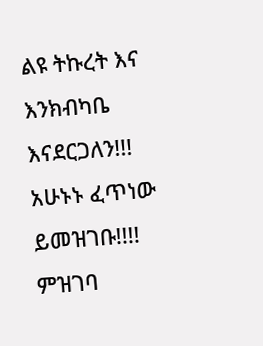ልዩ ትኩረት እና እንክብካቤ እናደርጋለን!!!
አሁኑኑ ፈጥነው ይመዝገቡ!!!! ምዝገባ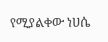የሚያልቀው ነሀሴ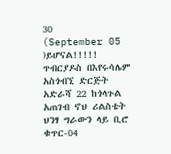30
(September 05 )ይሆናል!!!!!
ጥብርያዶስ በእየሩሳሌም አስጎብኚ ድርጅት
አድራሻ 22 ከጎላጉል አጠገብ ኖህ ሪልስቴት ህንፃ ግራውን ላይ ቢሮ ቁጥር-04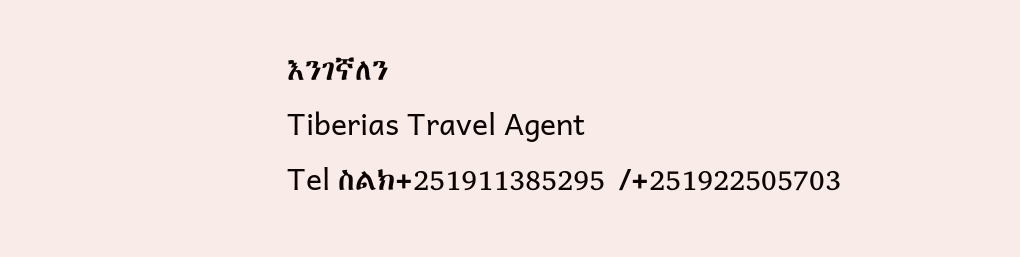እንገኛለን
Tiberias Travel Agent
Tel ስልክ+251911385295 /+251922505703